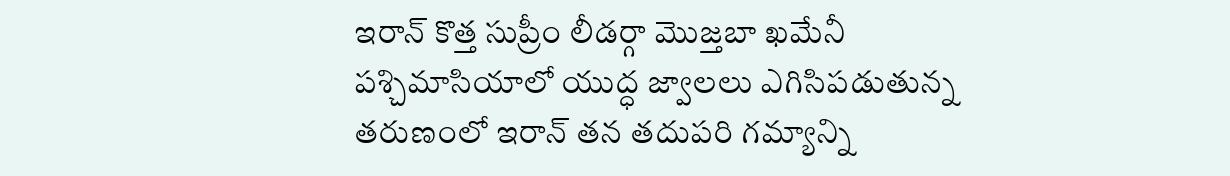ఇరాన్ కొత్త సుప్రీం లీడర్గా మొజ్తబా ఖమేనీ
పశ్చిమాసియాలో యుద్ధ జ్వాలలు ఎగిసిపడుతున్న తరుణంలో ఇరాన్ తన తదుపరి గమ్యాన్ని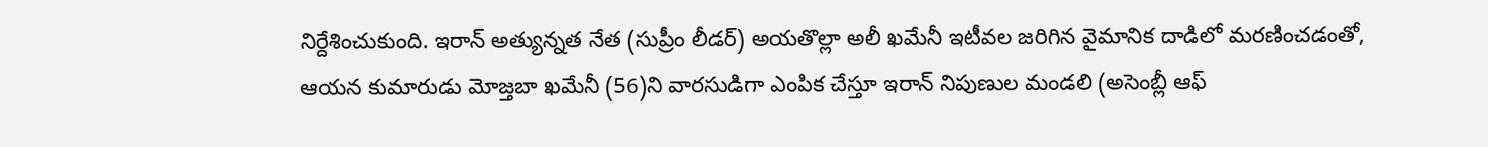నిర్దేశించుకుంది. ఇరాన్ అత్యున్నత నేత (సుప్రీం లీడర్) అయతొల్లా అలీ ఖమేనీ ఇటీవల జరిగిన వైమానిక దాడిలో మరణించడంతో, ఆయన కుమారుడు మోజ్తబా ఖమేనీ (56)ని వారసుడిగా ఎంపిక చేస్తూ ఇరాన్ నిపుణుల మండలి (అసెంబ్లీ ఆఫ్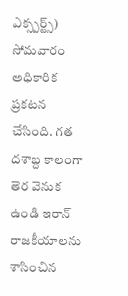ఎక్స్పర్ట్స్) సోమవారం అధికారిక ప్రకటన చేసింది. గత దశాబ్ద కాలంగా తెర వెనుక ఉండి ఇరాన్ రాజకీయాలను శాసించిన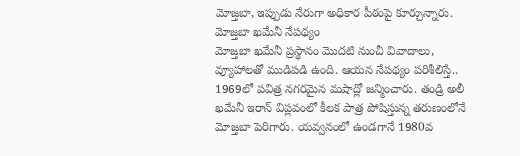మోజ్తబా, ఇప్పుడు నేరుగా అధికార పీఠంపై కూర్చున్నారు.
మోజ్తబా ఖమేనీ నేపథ్యం
మోజ్తబా ఖమేనీ ప్రస్థానం మొదటి నుంచీ వివాదాలు, వ్యూహాలతో ముడిపడి ఉంది. ఆయన నేపథ్యం పరిశీలిస్తే.. 1969లో పవిత్ర నగరమైన మషాద్లో జన్మించారు. తండ్రి అలీ ఖమేనీ ఇరాన్ విప్లవంలో కీలక పాత్ర పోషిస్తున్న తరుణంలోనే మోజ్తబా పెరిగారు. యవ్వనంలో ఉండగానే 1980వ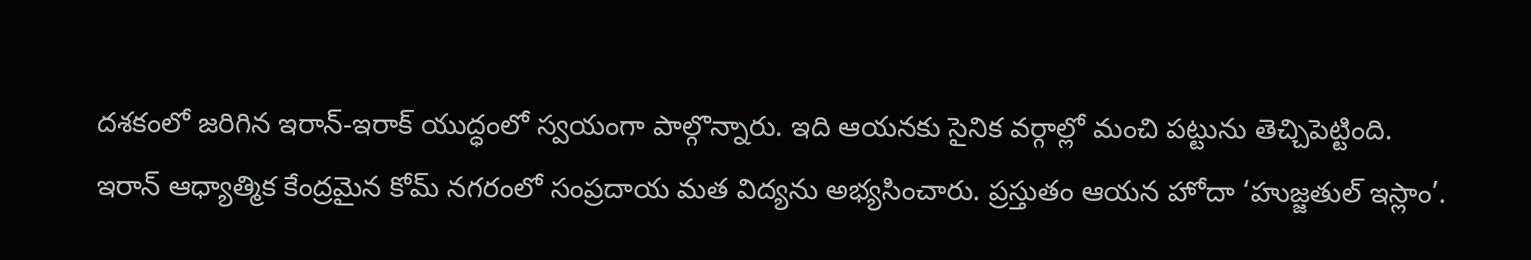దశకంలో జరిగిన ఇరాన్-ఇరాక్ యుద్ధంలో స్వయంగా పాల్గొన్నారు. ఇది ఆయనకు సైనిక వర్గాల్లో మంచి పట్టును తెచ్చిపెట్టింది.
ఇరాన్ ఆధ్యాత్మిక కేంద్రమైన కోమ్ నగరంలో సంప్రదాయ మత విద్యను అభ్యసించారు. ప్రస్తుతం ఆయన హోదా ‘హుజ్జతుల్ ఇస్లాం’.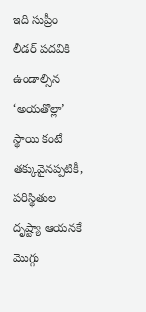ఇది సుప్రీం లీడర్ పదవికి ఉండాల్సిన ‘అయతొల్లా’ స్థాయి కంటే తక్కువైనప్పటికీ, పరిస్థితుల దృష్ట్యా ఆయనకే మొగ్గు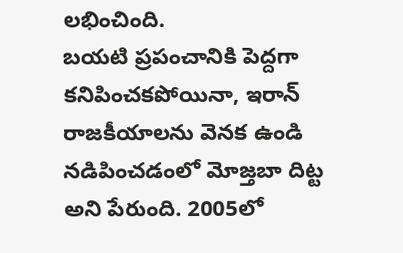లభించింది.
బయటి ప్రపంచానికి పెద్దగా కనిపించకపోయినా, ఇరాన్ రాజకీయాలను వెనక ఉండి నడిపించడంలో మోజ్తబా దిట్ట అని పేరుంది. 2005లో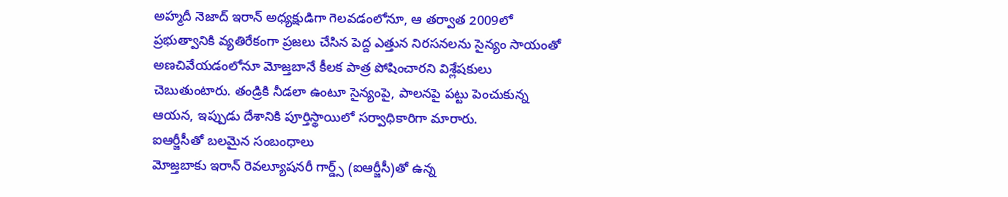అహ్మదీ నెజాద్ ఇరాన్ అధ్యక్షుడిగా గెలవడంలోనూ, ఆ తర్వాత 2009లో ప్రభుత్వానికి వ్యతిరేకంగా ప్రజలు చేసిన పెద్ద ఎత్తున నిరసనలను సైన్యం సాయంతో అణచివేయడంలోనూ మోజ్తబానే కీలక పాత్ర పోషించారని విశ్లేషకులు చెబుతుంటారు. తండ్రికి నీడలా ఉంటూ సైన్యంపై, పాలనపై పట్టు పెంచుకున్న ఆయన, ఇప్పుడు దేశానికి పూర్తిస్థాయిలో సర్వాధికారిగా మారారు.
ఐఆర్జీసీతో బలమైన సంబంధాలు
మోజ్తబాకు ఇరాన్ రెవల్యూషనరీ గార్డ్స్ (ఐఆర్జీసీ)తో ఉన్న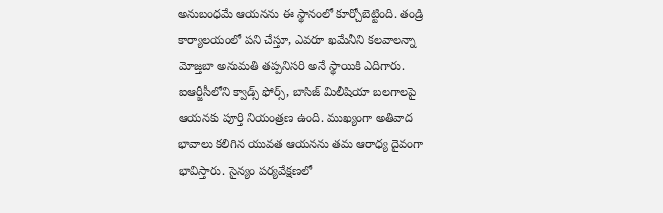అనుబంధమే ఆయనను ఈ స్థానంలో కూర్చోబెట్టింది. తండ్రి కార్యాలయంలో పని చేస్తూ, ఎవరూ ఖమేనీని కలవాలన్నా మోజ్తబా అనుమతి తప్పనిసరి అనే స్థాయికి ఎదిగారు. ఐఆర్జీసీలోని క్వాడ్స్ ఫోర్స్, బాసిజ్ మిలీషియా బలగాలపై ఆయనకు పూర్తి నియంత్రణ ఉంది. ముఖ్యంగా అతివాద భావాలు కలిగిన యువత ఆయనను తమ ఆరాధ్య దైవంగా భావిస్తారు. సైన్యం పర్యవేక్షణలో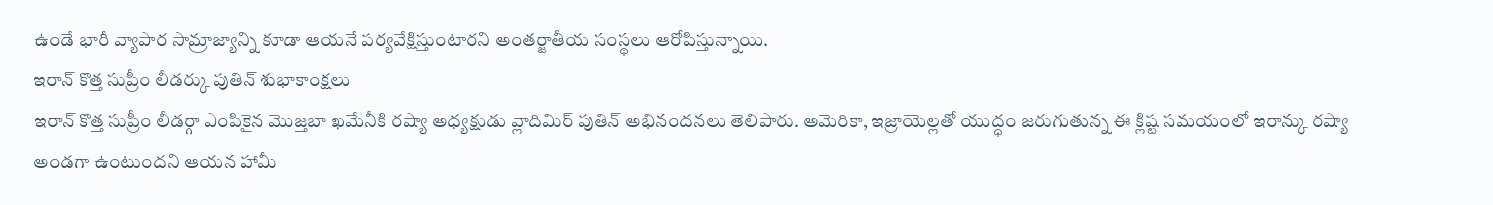ఉండే భారీ వ్యాపార సామ్రాజ్యాన్ని కూడా ఆయనే పర్యవేక్షిస్తుంటారని అంతర్జాతీయ సంస్థలు ఆరోపిస్తున్నాయి.
ఇరాన్ కొత్త సుప్రీం లీడర్కు పుతిన్ శుభాకాంక్షలు
ఇరాన్ కొత్త సుప్రీం లీడర్గా ఎంపికైన మొజ్తబా ఖమేనీకి రష్యా అధ్యక్షుడు వ్లాదిమిర్ పుతిన్ అభినందనలు తెలిపారు. అమెరికా, ఇజ్రాయెల్లతో యుద్ధం జరుగుతున్న ఈ క్లిష్ట సమయంలో ఇరాన్కు రష్యా అండగా ఉంటుందని ఆయన హామీ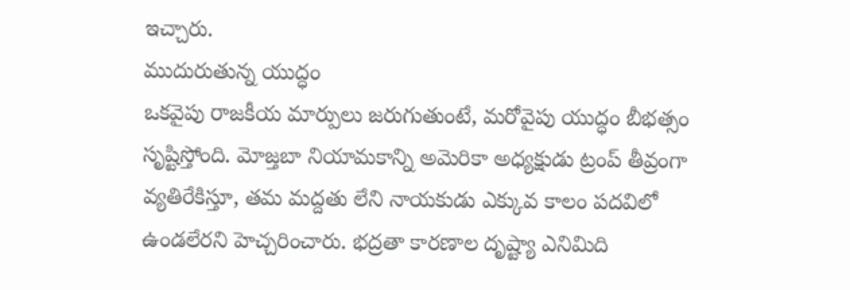ఇచ్చారు.
ముదురుతున్న యుద్ధం
ఒకవైపు రాజకీయ మార్పులు జరుగుతుంటే, మరోవైపు యుద్ధం బీభత్సం సృష్టిస్తోంది. మోజ్తబా నియామకాన్ని అమెరికా అధ్యక్షుడు ట్రంప్ తీవ్రంగా వ్యతిరేకిస్తూ, తమ మద్దతు లేని నాయకుడు ఎక్కువ కాలం పదవిలో ఉండలేరని హెచ్చరించారు. భద్రతా కారణాల దృష్ట్యా ఎనిమిది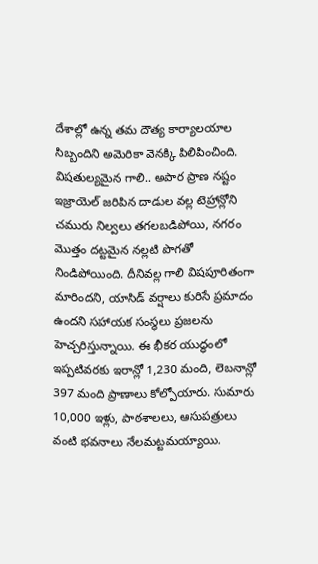దేశాల్లో ఉన్న తమ దౌత్య కార్యాలయాల సిబ్బందిని అమెరికా వెనక్కి పిలిపించింది.
విషతుల్యమైన గాలి.. అపార ప్రాణ నష్టం
ఇజ్రాయెల్ జరిపిన దాడుల వల్ల టెహ్రాన్లోని చమురు నిల్వలు తగలబడిపోయి, నగరం మొత్తం దట్టమైన నల్లటి పొగతో నిండిపోయింది. దీనివల్ల గాలి విషపూరితంగా మారిందని, యాసిడ్ వర్షాలు కురిసే ప్రమాదం ఉందని సహాయక సంస్థలు ప్రజలను హెచ్చరిస్తున్నాయి. ఈ భీకర యుద్ధంలో ఇప్పటివరకు ఇరాన్లో 1,230 మంది, లెబనాన్లో 397 మంది ప్రాణాలు కోల్పోయారు. సుమారు 10,000 ఇళ్లు, పాఠశాలలు, ఆసుపత్రులు వంటి భవనాలు నేలమట్టమయ్యాయి.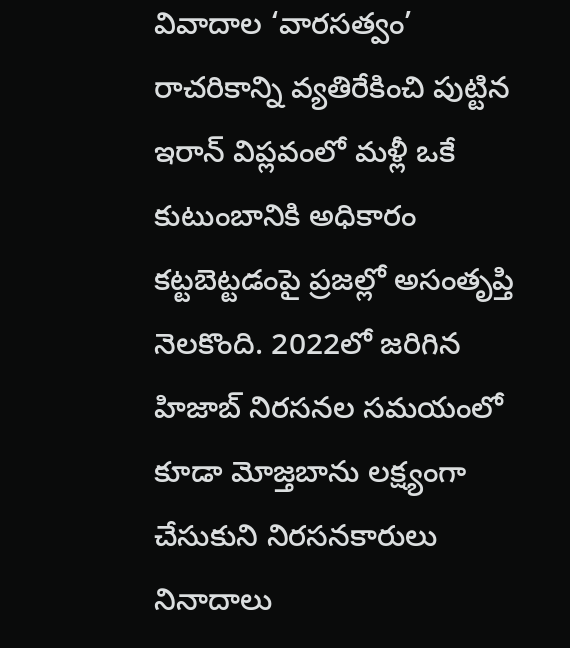వివాదాల ‘వారసత్వం’
రాచరికాన్ని వ్యతిరేకించి పుట్టిన ఇరాన్ విప్లవంలో మళ్లీ ఒకే కుటుంబానికి అధికారం కట్టబెట్టడంపై ప్రజల్లో అసంతృప్తి నెలకొంది. 2022లో జరిగిన హిజాబ్ నిరసనల సమయంలో కూడా మోజ్తబాను లక్ష్యంగా చేసుకుని నిరసనకారులు నినాదాలు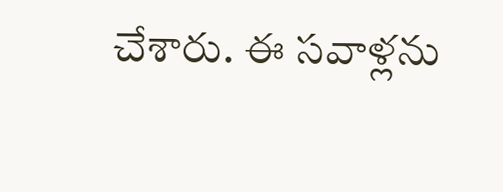చేశారు. ఈ సవాళ్లను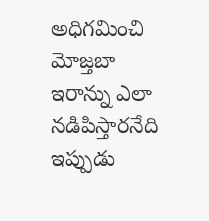అధిగమించి మోజ్తబా ఇరాన్ను ఎలా నడిపిస్తారనేది ఇప్పుడు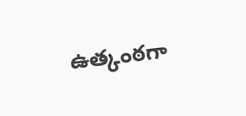ఉత్కంఠగా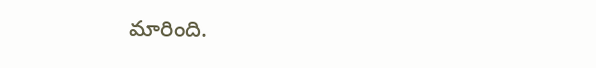మారింది.